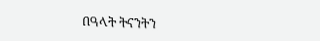በዓላት ትናንትን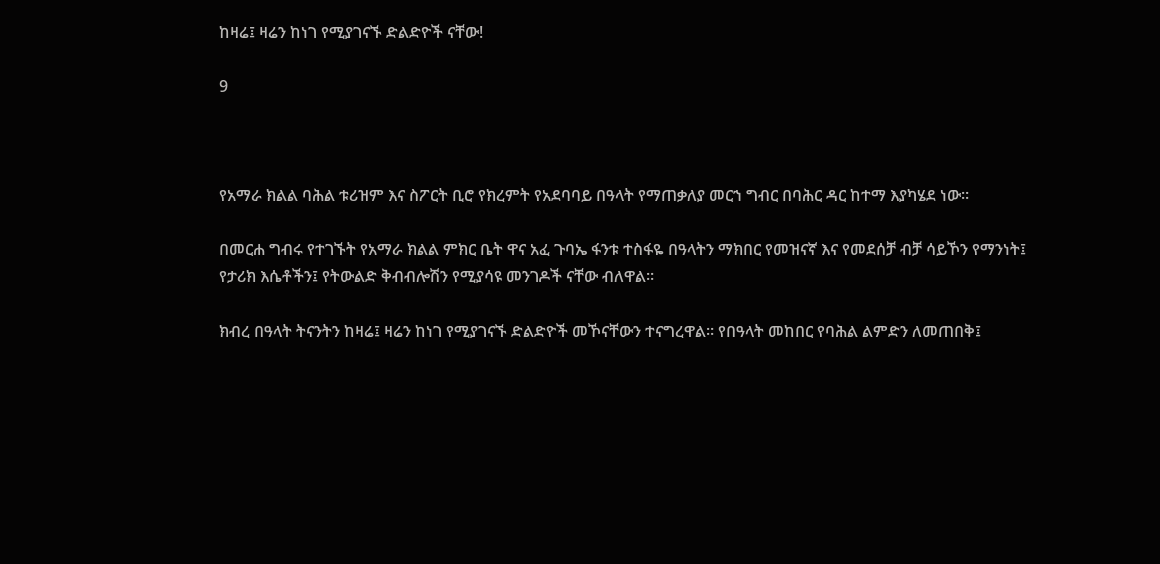ከዛሬ፤ ዛሬን ከነገ የሚያገናኙ ድልድዮች ናቸው!

9



የአማራ ክልል ባሕል ቱሪዝም እና ስፖርት ቢሮ የክረምት የአደባባይ በዓላት የማጠቃለያ መርኀ ግብር በባሕር ዳር ከተማ እያካሄደ ነው።

በመርሐ ግብሩ የተገኙት የአማራ ክልል ምክር ቤት ዋና አፈ ጉባኤ ፋንቱ ተስፋዬ በዓላትን ማክበር የመዝናኛ እና የመደሰቻ ብቻ ሳይኾን የማንነት፤ የታሪክ እሴቶችን፤ የትውልድ ቅብብሎሽን የሚያሳዩ መንገዶች ናቸው ብለዋል።

ክብረ በዓላት ትናንትን ከዛሬ፤ ዛሬን ከነገ የሚያገናኙ ድልድዮች መኾናቸውን ተናግረዋል። የበዓላት መከበር የባሕል ልምድን ለመጠበቅ፤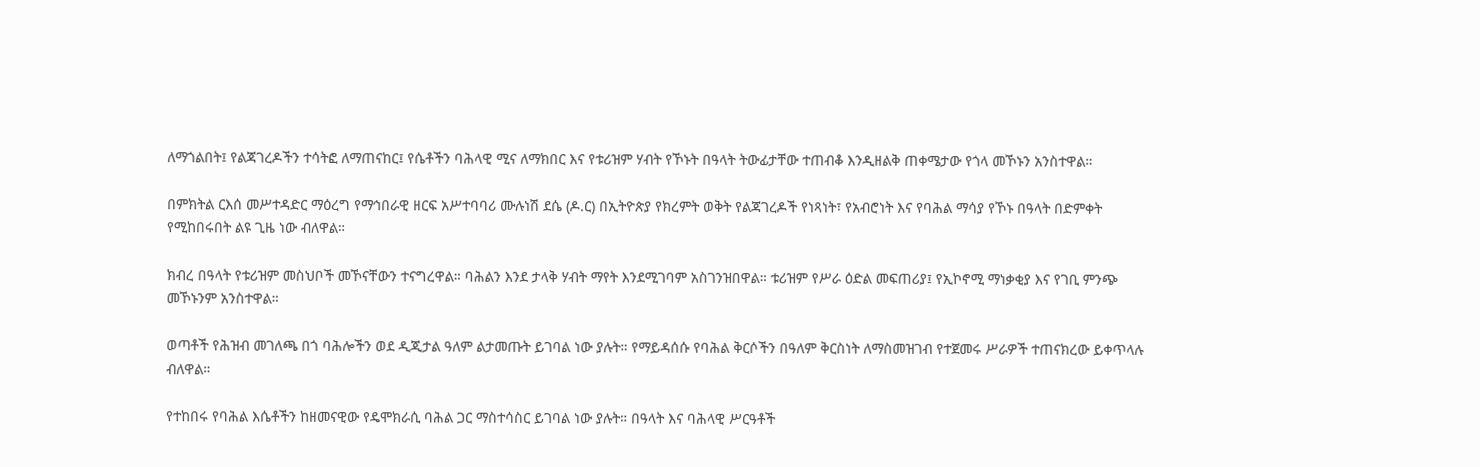ለማጎልበት፤ የልጃገረዶችን ተሳትፎ ለማጠናከር፤ የሴቶችን ባሕላዊ ሚና ለማክበር እና የቱሪዝም ሃብት የኾኑት በዓላት ትውፊታቸው ተጠብቆ እንዲዘልቅ ጠቀሜታው የጎላ መኾኑን አንስተዋል።

በምክትል ርእሰ መሥተዳድር ማዕረግ የማኅበራዊ ዘርፍ አሥተባባሪ ሙሉነሽ ደሴ (ዶ.ር) በኢትዮጵያ የክረምት ወቅት የልጃገረዶች የነጻነት፣ የአብሮነት እና የባሕል ማሳያ የኾኑ በዓላት በድምቀት የሚከበሩበት ልዩ ጊዜ ነው ብለዋል።

ክብረ በዓላት የቱሪዝም መስህቦች መኾናቸውን ተናግረዋል። ባሕልን እንደ ታላቅ ሃብት ማየት እንደሚገባም አስገንዝበዋል። ቱሪዝም የሥራ ዕድል መፍጠሪያ፤ የኢኮኖሚ ማነቃቂያ እና የገቢ ምንጭ መኾኑንም አንስተዋል።

ወጣቶች የሕዝብ መገለጫ በጎ ባሕሎችን ወደ ዲጂታል ዓለም ልታመጡት ይገባል ነው ያሉት። የማይዳሰሱ የባሕል ቅርሶችን በዓለም ቅርስነት ለማስመዝገብ የተጀመሩ ሥራዎች ተጠናክረው ይቀጥላሉ ብለዋል።

የተከበሩ የባሕል እሴቶችን ከዘመናዊው የዴሞክራሲ ባሕል ጋር ማስተሳስር ይገባል ነው ያሉት። በዓላት እና ባሕላዊ ሥርዓቶች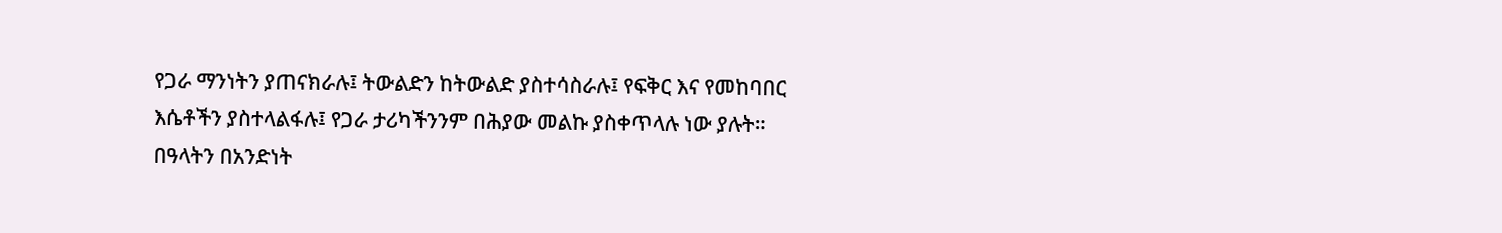የጋራ ማንነትን ያጠናክራሉ፤ ትውልድን ከትውልድ ያስተሳስራሉ፤ የፍቅር እና የመከባበር እሴቶችን ያስተላልፋሉ፤ የጋራ ታሪካችንንም በሕያው መልኩ ያስቀጥላሉ ነው ያሉት። በዓላትን በአንድነት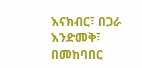እናክብር፣ በጋራ እንድመቅ፣ በመከባበር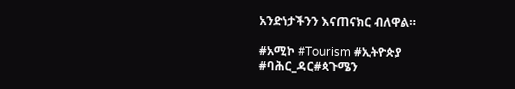አንድነታችንን እናጠናክር ብለዋል።

#አሚኮ #Tourism #ኢትዮጵያ
#ባሕር_ዳር#ጳጉሜን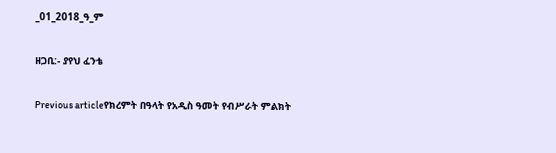_01_2018_ዓ_ም

ዘጋቢ:- ያየህ ፈንቴ

Previous articleየክረምት በዓላት የአዲስ ዓመት የብሥራት ምልክት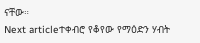ናቸው።
Next articleተቀብሮ የቆየው የማዕድን ሃብት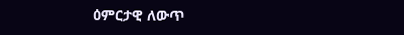ዕምርታዊ ለውጥ